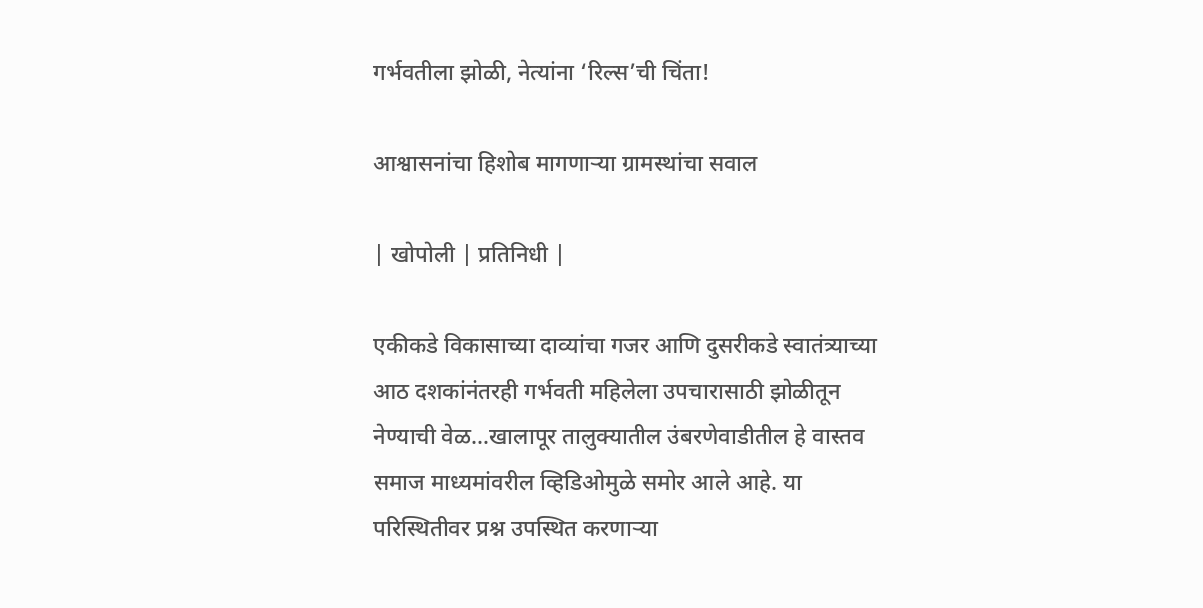गर्भवतीला झोळी, नेत्यांना ‘रिल्स’ची चिंता!

आश्वासनांचा हिशोब मागणाऱ्या ग्रामस्थांचा सवाल

| खोपोली | प्रतिनिधी |

एकीकडे विकासाच्या दाव्यांचा गजर आणि दुसरीकडे स्वातंत्र्याच्या आठ दशकांनंतरही गर्भवती महिलेला उपचारासाठी झोळीतून नेण्याची वेळ…खालापूर तालुक्यातील उंबरणेवाडीतील हे वास्तव समाज माध्यमांवरील व्हिडिओमुळे समोर आले आहे. या परिस्थितीवर प्रश्न उपस्थित करणाऱ्या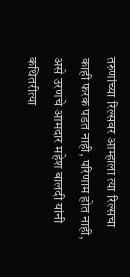तरुणांच्या रिल्सवर आम्हाला त्या रिल्सचा काही फरक पडत नाही, परिणाम होत नाही, असे उरणचे आमदार महेश बालदी यांनी कथितरीत्या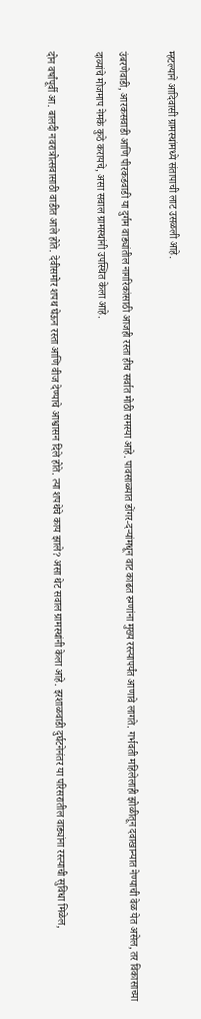म्हटल्याने आदिवासी ग्रामस्थांमध्ये संतापाची लाट उसळली आहे.

उंबरणेवाडी, आरकसवाडी आणि पीरकडवाडी या दुर्गम वाड्यांतील नागरिकांसाठी आजही रस्ता हीच सर्वात मोठी समस्या आहे. पावसाळ्यात डोंगर-दऱ्यांमधून वाट काढत रुग्णांना मुख्य रस्त्यापर्यंत आणावे लागते. गर्भवती महिलेलाही झोळीतून दवाखान्यात नेण्याची वेळ येत असेल, तर विकासाच्या दाव्यांचे मोजमाप नेमके कुठे करायचे, असा सवाल ग्रामस्थांनी उपस्थित केला आहे.

दोन वर्षांपूर्वी आ. बालदी नवरात्रोत्सवासाठी वाडीत आले होते. देवीसमोर शपथ घेऊन रस्ता आणि वीज देण्याचे आश्वासन दिले होते. त्या शपथेचे काय झाले? असा थेट सवाल ग्रामस्थांनी केला आहे. इरशाळवाडी दुर्घटनेनंतर या परिसरातील वाड्यांना रस्त्याची सुविधा मिळेल,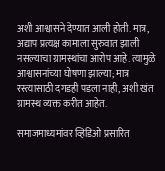अशी आश्वासने देण्यात आली होती. मात्र, अद्याप प्रत्यक्ष कामाला सुरुवात झाली नसल्याचा ग्रामस्थांचा आरोप आहे. त्यामुळे आश्वासनांच्या घोषणा झाल्या; मात्र रस्त्यासाठी दगडही पडला नाही, अशी खंत ग्रामस्थ व्यक्त करीत आहेत.

समाजमाध्यमांवर व्हिडिओ प्रसारित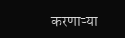करणाऱ्या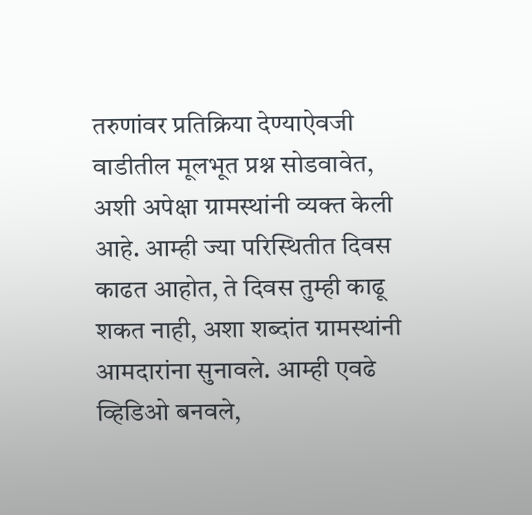तरुणांवर प्रतिक्रिया देण्याऐवजी वाडीतील मूलभूत प्रश्न सोडवावेत, अशी अपेक्षा ग्रामस्थांनी व्यक्त केली आहे. आम्ही ज्या परिस्थितीत दिवस काढत आहोत, ते दिवस तुम्ही काढू शकत नाही, अशा शब्दांत ग्रामस्थांनी आमदारांना सुनावले. आम्ही एवढे व्हिडिओ बनवले,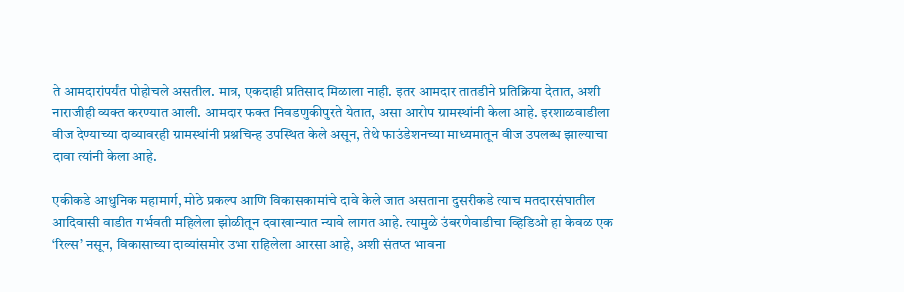ते आमदारांपर्यंत पोहोचले असतील. मात्र, एकदाही प्रतिसाद मिळाला नाही. इतर आमदार तातडीने प्रतिक्रिया देतात, अशी नाराजीही व्यक्त करण्यात आली. आमदार फक्त निवडणुकीपुरते येतात, असा आरोप ग्रामस्थांनी केला आहे. इरशाळवाडीला वीज देण्याच्या दाव्यावरही ग्रामस्थांनी प्रश्नचिन्ह उपस्थित केले असून, तेथे फाउंडेशनच्या माध्यमातून वीज उपलब्ध झाल्याचा दावा त्यांनी केला आहे.

एकीकडे आधुनिक महामार्ग, मोठे प्रकल्प आणि विकासकामांचे दावे केले जात असताना दुसरीकडे त्याच मतदारसंघातील आदिवासी वाडीत गर्भवती महिलेला झोळीतून दवाखान्यात न्यावे लागत आहे. त्यामुळे उंबरणेवाडीचा व्हिडिओ हा केवळ एक ‘रिल्स’ नसून, विकासाच्या दाव्यांसमोर उभा राहिलेला आरसा आहे, अशी संतप्त भावना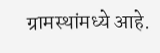ग्रामस्थांमध्ये आहे.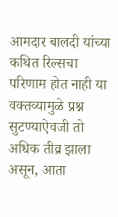आमदार बालदी यांच्या कथित रिल्सचा परिणाम होत नाही या वक्तव्यामुळे प्रश्न सुटण्याऐवजी तो अधिक तीव्र झाला असून, आता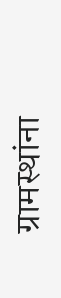ग्रामस्थांना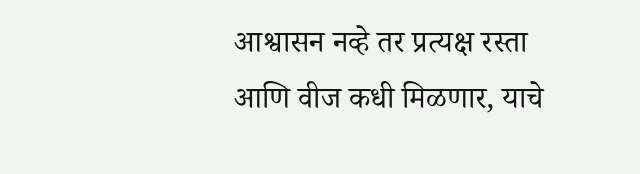आश्वासन नव्हे तर प्रत्यक्ष रस्ता आणि वीज कधी मिळणार, याचे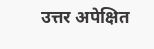उत्तर अपेक्षित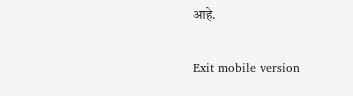आहे.

Exit mobile version